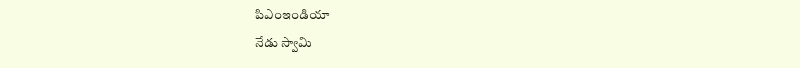పిఎంఇండియా
నేడు స్వామి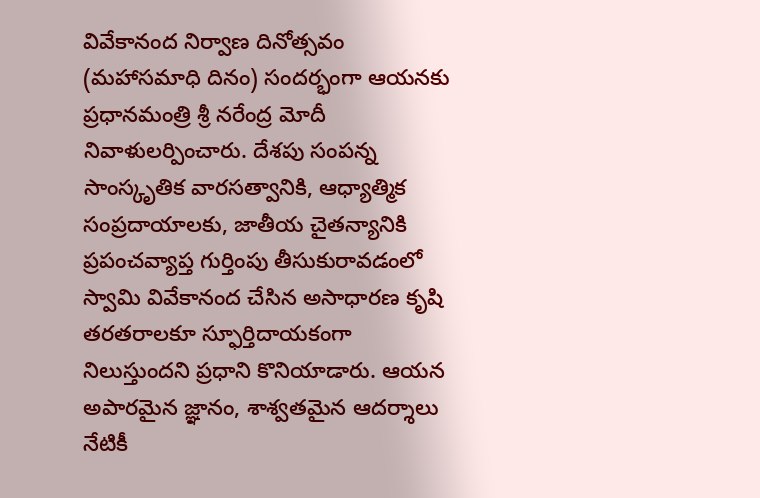వివేకానంద నిర్వాణ దినోత్సవం (మహాసమాధి దినం) సందర్భంగా ఆయనకు ప్రధానమంత్రి శ్రీ నరేంద్ర మోదీ నివాళులర్పించారు. దేశపు సంపన్న సాంస్కృతిక వారసత్వానికి, ఆధ్యాత్మిక సంప్రదాయాలకు, జాతీయ చైతన్యానికి ప్రపంచవ్యాప్త గుర్తింపు తీసుకురావడంలో స్వామి వివేకానంద చేసిన అసాధారణ కృషి తరతరాలకూ స్ఫూర్తిదాయకంగా నిలుస్తుందని ప్రధాని కొనియాడారు. ఆయన అపారమైన జ్ఞానం, శాశ్వతమైన ఆదర్శాలు నేటికీ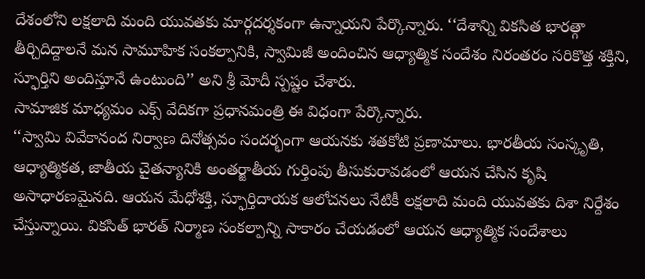దేశంలోని లక్షలాది మంది యువతకు మార్గదర్శకంగా ఉన్నాయని పేర్కొన్నారు. ‘‘దేశాన్ని వికసిత భారత్గా తీర్చిదిద్దాలనే మన సామూహిక సంకల్పానికి, స్వామిజీ అందించిన ఆధ్యాత్మిక సందేశం నిరంతరం సరికొత్త శక్తిని, స్ఫూర్తిని అందిస్తూనే ఉంటుంది’’ అని శ్రీ మోదీ స్పష్టం చేశారు.
సామాజిక మాధ్యమం ఎక్స్ వేదికగా ప్రధానమంత్రి ఈ విధంగా పేర్కొన్నారు.
‘‘స్వామి వివేకానంద నిర్వాణ దినోత్సవం సందర్భంగా ఆయనకు శతకోటి ప్రణామాలు. భారతీయ సంస్కృతి, ఆధ్యాత్మికత, జాతీయ చైతన్యానికి అంతర్జాతీయ గుర్తింపు తీసుకురావడంలో ఆయన చేసిన కృషి అసాధారణమైనది. ఆయన మేధోశక్తి, స్ఫూర్తిదాయక ఆలోచనలు నేటికీ లక్షలాది మంది యువతకు దిశా నిర్దేశం చేస్తున్నాయి. వికసిత్ భారత్ నిర్మాణ సంకల్పాన్ని సాకారం చేయడంలో ఆయన ఆధ్యాత్మిక సందేశాలు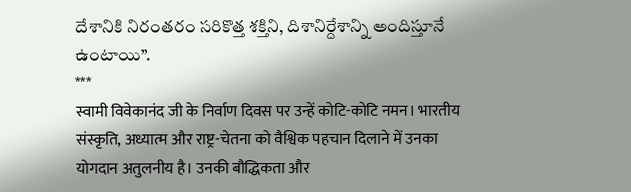దేశానికి నిరంతరం సరికొత్త శక్తిని, దిశానిర్దేశాన్ని అందిస్తూనే ఉంటాయి’’.
***
स्वामी विवेकानंद जी के निर्वाण दिवस पर उन्हें कोटि-कोटि नमन। भारतीय संस्कृति, अध्यात्म और राष्ट्र-चेतना को वैश्विक पहचान दिलाने में उनका योगदान अतुलनीय है। उनकी बौद्धिकता और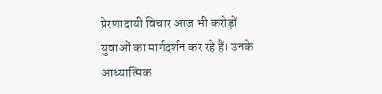प्रेरणादायी विचार आज भी करोड़ों युवाओं का मार्गदर्शन कर रहे हैं। उनके आध्यात्मिक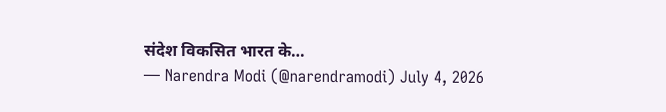संदेश विकसित भारत के…
— Narendra Modi (@narendramodi) July 4, 2026